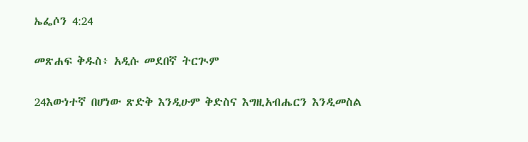ኤፌሶን 4:24

መጽሐፍ ቅዱስ፥ አዲሱ መደበኛ ትርጒም

24እውነተኛ በሆነው ጽድቅ እንዲሁም ቅድስና እግዚአብሔርን እንዲመስል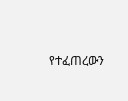የተፈጠረውን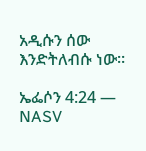አዲሱን ሰው እንድትለብሱ ነው።

ኤፌሶን 4:24 — NASV